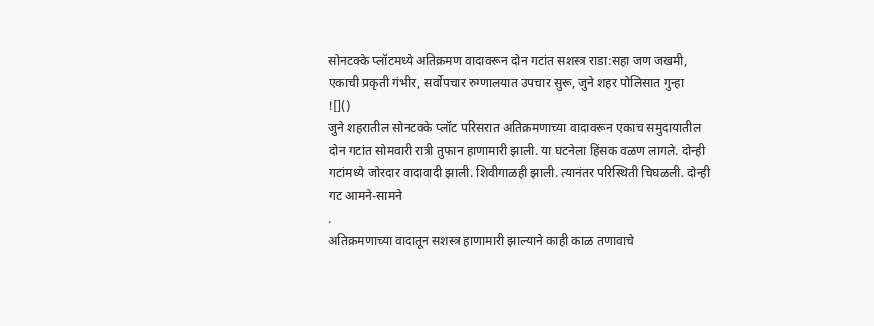सोनटक्के प्लॉटमध्ये अतिक्रमण वादावरून दोन गटांत सशस्त्र राडा:सहा जण जखमी, एकाची प्रकृती गंभीर, सर्वोपचार रुग्णालयात उपचार सुरू, जुने शहर पोलिसात गुन्हा
![]()
जुने शहरातील सोनटक्के प्लॉट परिसरात अतिक्रमणाच्या वादावरून एकाच समुदायातील दोन गटांत सोमवारी रात्री तुफान हाणामारी झाली. या घटनेला हिंसक वळण लागले. दोन्ही गटांमध्ये जोरदार वादावादी झाली. शिवीगाळही झाली. त्यानंतर परिस्थिती चिघळली. दोन्ही गट आमने-सामने
.
अतिक्रमणाच्या वादातून सशस्त्र हाणामारी झाल्याने काही काळ तणावाचे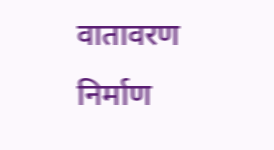वातावरण निर्माण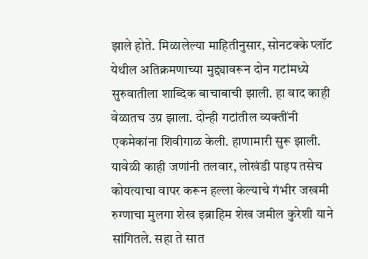झाले होते. मिळालेल्या माहितीनुसार, सोनटक्के प्लॉट येथील अतिक्रमणाच्या मुद्द्यावरून दोन गटांमध्ये सुरुवातीला शाब्दिक बाचाबाची झाली. हा वाद काही वेळातच उग्र झाला. दोन्ही गटांतील व्यक्तींनी एकमेकांना शिवीगाळ केली. हाणामारी सुरू झाली. यावेळी काही जणांनी तलवार, लोखंडी पाइप तसेच कोयत्याचा वापर करून हल्ला केल्याचे गंभीर जखमी रुग्णाचा मुलगा शेख इब्राहिम शेख जमील कुरेशी याने सांगितले. सहा ते सात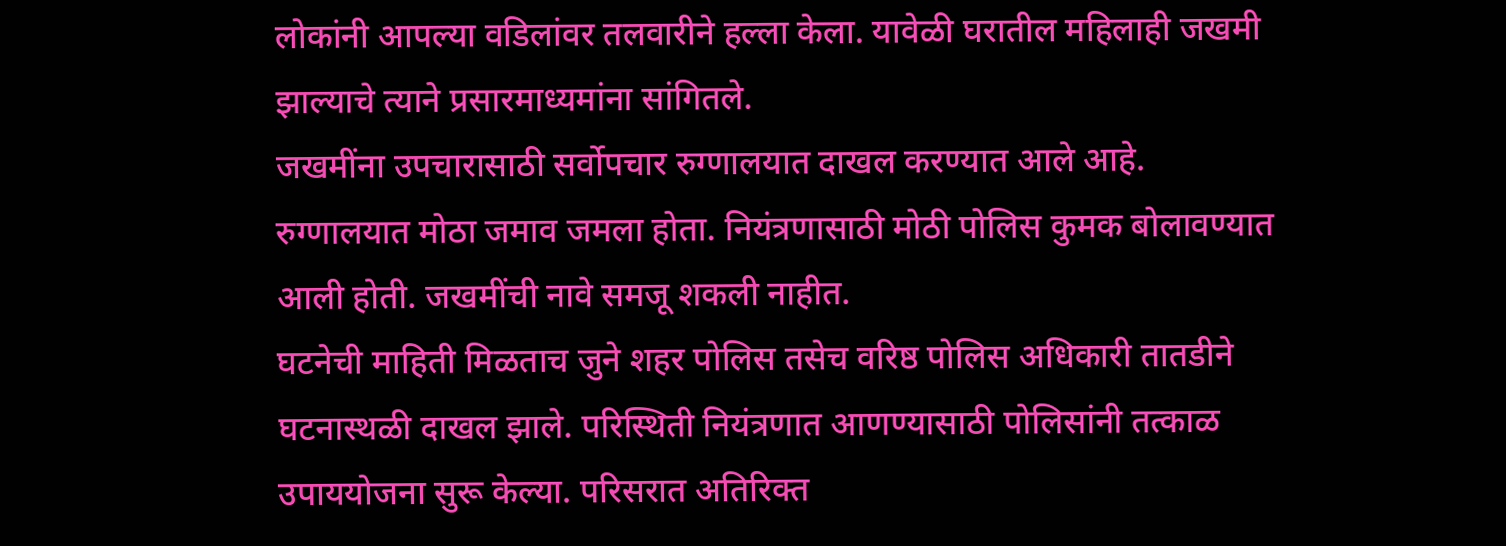लोकांनी आपल्या वडिलांवर तलवारीने हल्ला केला. यावेळी घरातील महिलाही जखमी झाल्याचे त्याने प्रसारमाध्यमांना सांगितले.
जखमींना उपचारासाठी सर्वोपचार रुग्णालयात दाखल करण्यात आले आहे. रुग्णालयात मोठा जमाव जमला होता. नियंत्रणासाठी मोठी पोलिस कुमक बोलावण्यात आली होती. जखमींची नावे समजू शकली नाहीत.
घटनेची माहिती मिळताच जुने शहर पोलिस तसेच वरिष्ठ पोलिस अधिकारी तातडीने घटनास्थळी दाखल झाले. परिस्थिती नियंत्रणात आणण्यासाठी पोलिसांनी तत्काळ उपाययोजना सुरू केल्या. परिसरात अतिरिक्त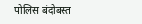पोलिस बंदोबस्त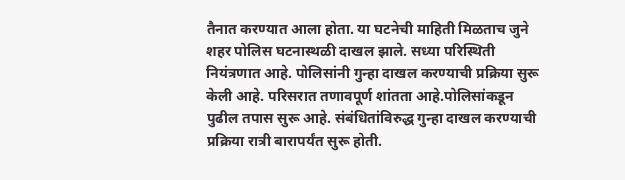तैनात करण्यात आला होता. या घटनेची माहिती मिळताच जुने शहर पोलिस घटनास्थळी दाखल झाले. सध्या परिस्थिती नियंत्रणात आहे. पोलिसांनी गुन्हा दाखल करण्याची प्रक्रिया सुरू केली आहे. परिसरात तणावपूर्ण शांतता आहे.पोलिसांकडून पुढील तपास सुरू आहे. संबंधितांविरुद्ध गुन्हा दाखल करण्याची प्रक्रिया रात्री बारापर्यंत सुरू होती.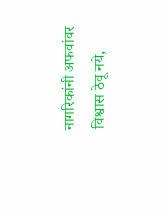नागरिकांनी अफवांवर विश्वास ठेवू नये,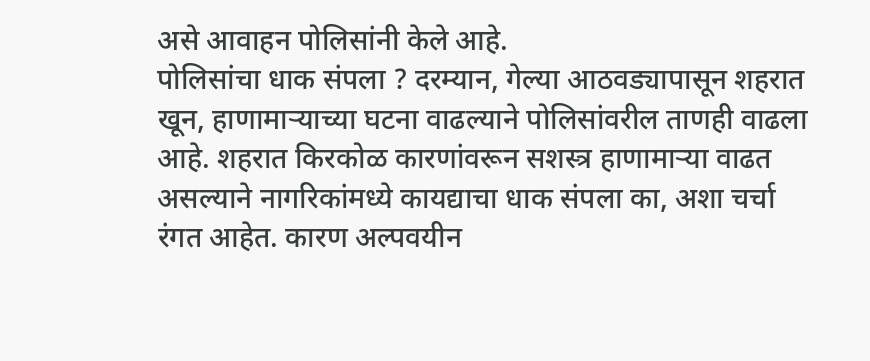असे आवाहन पोलिसांनी केले आहे.
पोलिसांचा धाक संपला ? दरम्यान, गेल्या आठवड्यापासून शहरात खून, हाणामाऱ्याच्या घटना वाढल्याने पोलिसांवरील ताणही वाढला आहे. शहरात किरकोळ कारणांवरून सशस्त्र हाणामाऱ्या वाढत असल्याने नागरिकांमध्ये कायद्याचा धाक संपला का, अशा चर्चा रंगत आहेत. कारण अल्पवयीन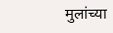मुलांच्या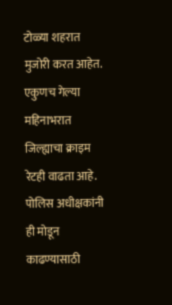टोळ्या शहरात मुजोरी करत आहेत. एकुणच गेल्या महिनाभरात जिल्ह्याचा क्राइम रेटही वाढता आहे. पोलिस अधीक्षकांनी ही मोडून काढण्यासाठी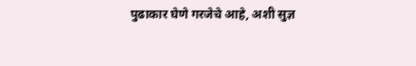पुढाकार घेणे गरजेचे आहे, अशी सुज्ञ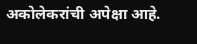अकोलेकरांची अपेक्षा आहे.